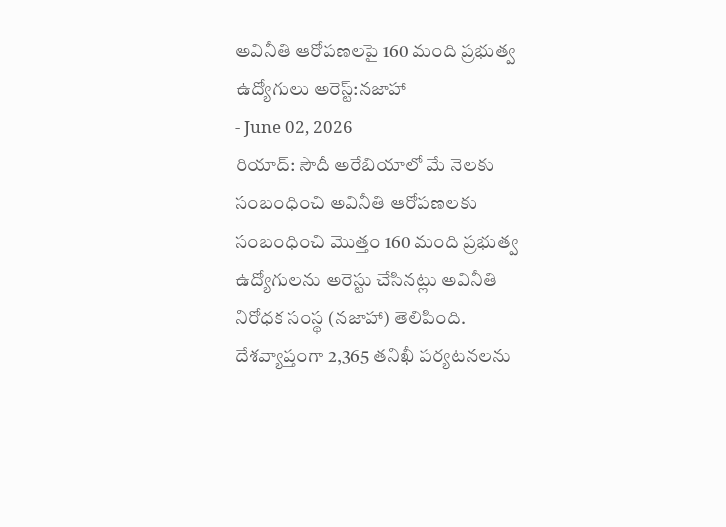అవినీతి ఆరోపణలపై 160 మంది ప్రభుత్వ ఉద్యోగులు అరెస్ట్:నజాహా
- June 02, 2026
రియాద్: సౌదీ అరేబియాలో మే నెలకు సంబంధించి అవినీతి ఆరోపణలకు సంబంధించి మొత్తం 160 మంది ప్రభుత్వ ఉద్యోగులను అరెస్టు చేసినట్లు అవినీతి నిరోధక సంస్థ (నజాహా) తెలిపింది. దేశవ్యాప్తంగా 2,365 తనిఖీ పర్యటనలను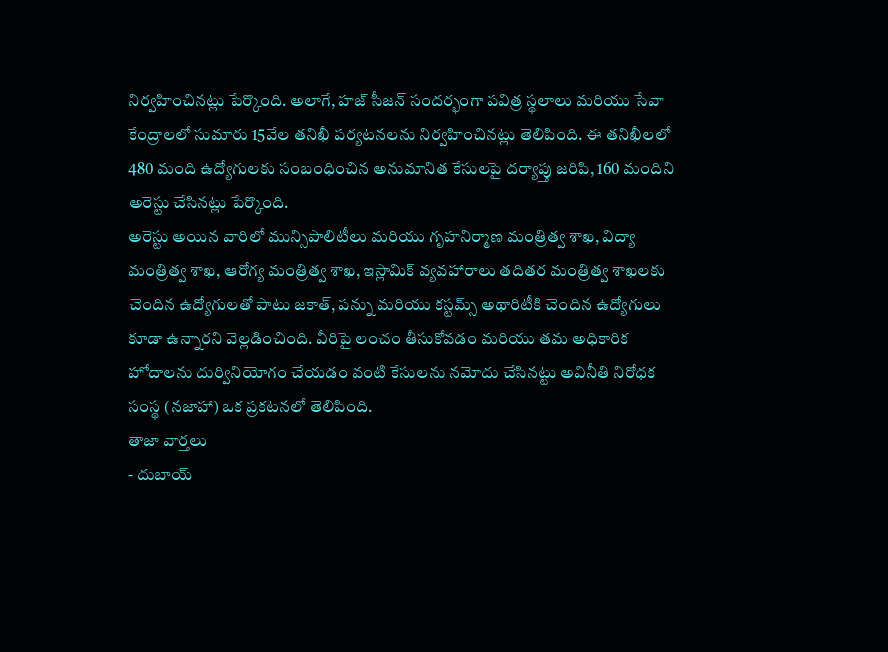నిర్వహించినట్లు పేర్కొంది. అలాగే, హజ్ సీజన్ సందర్భంగా పవిత్ర స్థలాలు మరియు సేవా కేంద్రాలలో సుమారు 15వేల తనిఖీ పర్యటనలను నిర్వహించినట్లు తెలిపింది. ఈ తనిఖీలలో 480 మంది ఉద్యోగులకు సంబంధించిన అనుమానిత కేసులపై దర్యాప్తు జరిపి, 160 మందిని అరెస్టు చేసినట్లు పేర్కొంది.
అరెస్టు అయిన వారిలో మున్సిపాలిటీలు మరియు గృహనిర్మాణ మంత్రిత్వ శాఖ, విద్యా మంత్రిత్వ శాఖ, ఆరోగ్య మంత్రిత్వ శాఖ, ఇస్లామిక్ వ్యవహారాలు తదితర మంత్రిత్వ శాఖలకు చెందిన ఉద్యోగులతో పాటు జకాత్, పన్ను మరియు కస్టమ్స్ అథారిటీకి చెందిన ఉద్యోగులు కూడా ఉన్నారని వెల్లడించింది. వీరిపై లంచం తీసుకోవడం మరియు తమ అధికారిక హోదాలను దుర్వినియోగం చేయడం వంటి కేసులను నమోదు చేసినట్టు అవినీతి నిరోధక సంస్థ (నజాహా) ఒక ప్రకటనలో తెలిపింది.
తాజా వార్తలు
- దుబాయ్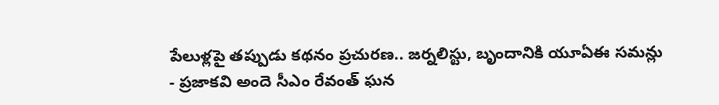పేలుళ్లపై తప్పుడు కథనం ప్రచురణ.. జర్నలిస్టు, బృందానికి యూఏఈ సమన్లు
- ప్రజాకవి అందె సీఎం రేవంత్ ఘన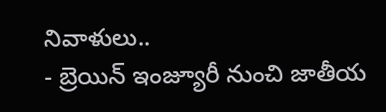నివాళులు..
- బ్రెయిన్ ఇంజ్యూరీ నుంచి జాతీయ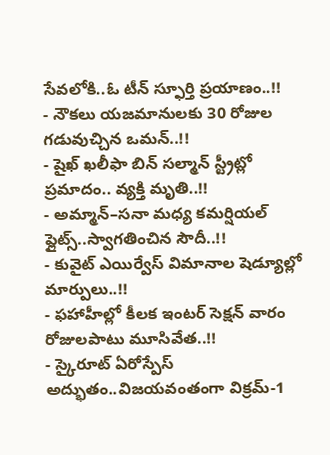సేవలోకి..ఓ టీన్ స్ఫూర్తి ప్రయాణం..!!
- నౌకలు యజమానులకు 30 రోజుల గడువుచ్చిన ఒమన్..!!
- షైఖ్ ఖలీఫా బిన్ సల్మాన్ స్ట్రీట్లో ప్రమాదం.. వ్యక్తి మృతి..!!
- అమ్మాన్–సనా మధ్య కమర్షియల్ ఫ్లైట్స్..స్వాగతించిన సౌదీ..!!
- కువైట్ ఎయిర్వేస్ విమానాల షెడ్యూల్లో మార్పులు..!!
- ఫహాహీల్లో కీలక ఇంటర్ సెక్షన్ వారం రోజులపాటు మూసివేత..!!
- స్కైరూట్ ఏరోస్పేస్ అద్భుతం..విజయవంతంగా విక్రమ్-1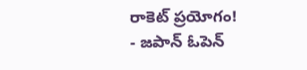రాకెట్ ప్రయోగం!
- జపాన్ ఓపెన్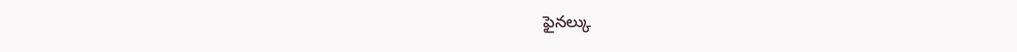ఫైనల్కు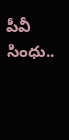పీవీ సింధు..